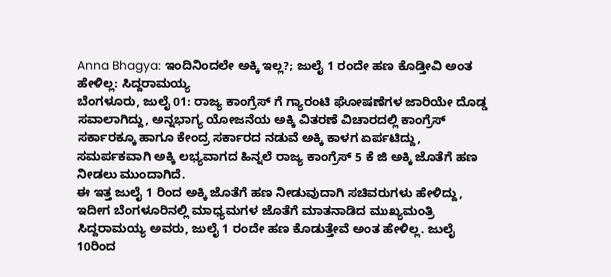Anna Bhagya: ಇಂದಿನಿಂದಲೇ ಅಕ್ಕಿ ಇಲ್ಲ?; ಜುಲೈ 1 ರಂದೇ ಹಣ ಕೊಡ್ತೀವಿ ಅಂತ ಹೇಳಿಲ್ಲ: ಸಿದ್ದರಾಮಯ್ಯ
ಬೆಂಗಳೂರು, ಜುಲೈ 01: ರಾಜ್ಯ ಕಾಂಗ್ರೆಸ್ ಗೆ ಗ್ಯಾರಂಟಿ ಘೋಷಣೆಗಳ ಜಾರಿಯೇ ದೊಡ್ಡ ಸವಾಲಾಗಿದ್ದು, ಅನ್ನಭಾಗ್ಯ ಯೋಜನೆಯ ಅಕ್ಕಿ ವಿತರಣೆ ವಿಚಾರದಲ್ಲಿ ಕಾಂಗ್ರೆಸ್ ಸರ್ಕಾರಕ್ಕೂ ಹಾಗೂ ಕೇಂದ್ರ ಸರ್ಕಾರದ ನಡುವೆ ಅಕ್ಕಿ ಕಾಳಗ ಏರ್ಪಟಿದ್ದು, ಸಮರ್ಪಕವಾಗಿ ಅಕ್ಕಿ ಲಭ್ಯವಾಗದ ಹಿನ್ನಲೆ ರಾಜ್ಯ ಕಾಂಗ್ರೆಸ್ 5 ಕೆ ಜಿ ಅಕ್ಕಿ ಜೊತೆಗೆ ಹಣ ನೀಡಲು ಮುಂದಾಗಿದೆ.
ಈ ಇತ್ತ ಜುಲೈ 1 ರಿಂದ ಅಕ್ಕಿ ಜೊತೆಗೆ ಹಣ ನೀಡುವುದಾಗಿ ಸಚಿವರುಗಳು ಹೇಳಿದ್ದು, ಇದೀಗ ಬೆಂಗಳೂರಿನಲ್ಲಿ ಮಾಧ್ಯಮಗಳ ಜೊತೆಗೆ ಮಾತನಾಡಿದ ಮುಖ್ಯಮಂತ್ರಿ ಸಿದ್ದರಾಮಯ್ಯ ಅವರು, ಜುಲೈ 1 ರಂದೇ ಹಣ ಕೊಡುತ್ತೇವೆ ಅಂತ ಹೇಳಿಲ್ಲ. ಜುಲೈ 10ರಿಂದ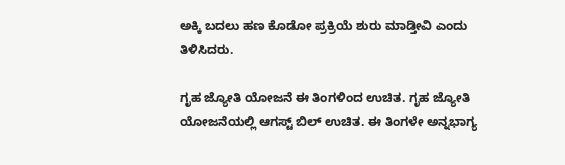ಅಕ್ಕಿ ಬದಲು ಹಣ ಕೊಡೋ ಪ್ರಕ್ರಿಯೆ ಶುರು ಮಾಡ್ತೀವಿ ಎಂದು ತಿಳಿಸಿದರು.

ಗೃಹ ಜ್ಯೋತಿ ಯೋಜನೆ ಈ ತಿಂಗಳಿಂದ ಉಚಿತ. ಗೃಹ ಜ್ಯೋತಿ ಯೋಜನೆಯಲ್ಲಿ ಆಗಸ್ಟ್ ಬಿಲ್ ಉಚಿತ. ಈ ತಿಂಗಳೇ ಅನ್ನಭಾಗ್ಯ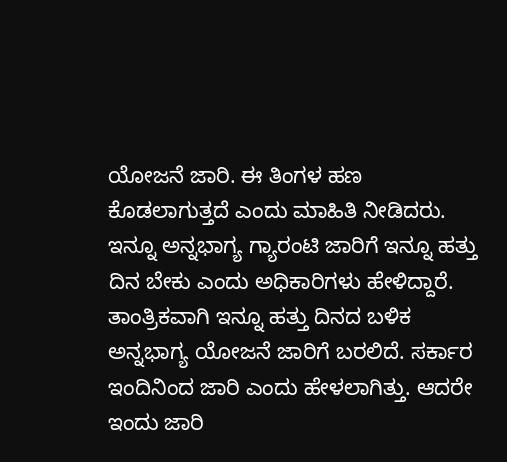ಯೋಜನೆ ಜಾರಿ. ಈ ತಿಂಗಳ ಹಣ ಕೊಡಲಾಗುತ್ತದೆ ಎಂದು ಮಾಹಿತಿ ನೀಡಿದರು.
ಇನ್ನೂ ಅನ್ನಭಾಗ್ಯ ಗ್ಯಾರಂಟಿ ಜಾರಿಗೆ ಇನ್ನೂ ಹತ್ತು ದಿನ ಬೇಕು ಎಂದು ಅಧಿಕಾರಿಗಳು ಹೇಳಿದ್ದಾರೆ. ತಾಂತ್ರಿಕವಾಗಿ ಇನ್ನೂ ಹತ್ತು ದಿನದ ಬಳಿಕ ಅನ್ನಭಾಗ್ಯ ಯೋಜನೆ ಜಾರಿಗೆ ಬರಲಿದೆ. ಸರ್ಕಾರ ಇಂದಿನಿಂದ ಜಾರಿ ಎಂದು ಹೇಳಲಾಗಿತ್ತು. ಆದರೇ ಇಂದು ಜಾರಿ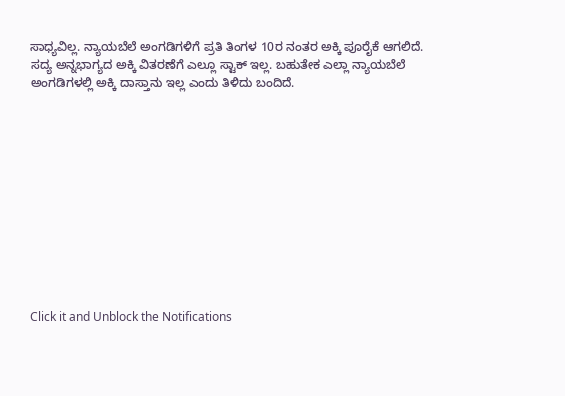ಸಾಧ್ಯವಿಲ್ಲ. ನ್ಯಾಯಬೆಲೆ ಅಂಗಡಿಗಳಿಗೆ ಪ್ರತಿ ತಿಂಗಳ 10ರ ನಂತರ ಅಕ್ಕಿ ಪೂರೈಕೆ ಆಗಲಿದೆ. ಸದ್ಯ ಅನ್ನಭಾಗ್ಯದ ಅಕ್ಕಿ ವಿತರಣೆಗೆ ಎಲ್ಲೂ ಸ್ಟಾಕ್ ಇಲ್ಲ. ಬಹುತೇಕ ಎಲ್ಲಾ ನ್ಯಾಯಬೆಲೆ ಅಂಗಡಿಗಳಲ್ಲಿ ಅಕ್ಕಿ ದಾಸ್ತಾನು ಇಲ್ಲ ಎಂದು ತಿಳಿದು ಬಂದಿದೆ.












Click it and Unblock the Notifications